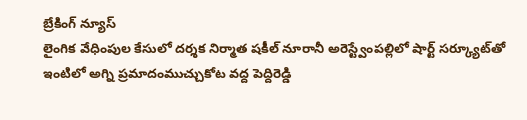బ్రేకింగ్ న్యూస్
లైంగిక వేధింపుల కేసులో దర్శక నిర్మాత షకీల్ నూరానీ అరెస్ట్వేంపల్లిలో షార్ట్ సర్క్యూట్‌తో ఇంటిలో అగ్ని ప్రమాదంముచ్చుకోట వద్ద పెద్దిరెడ్డి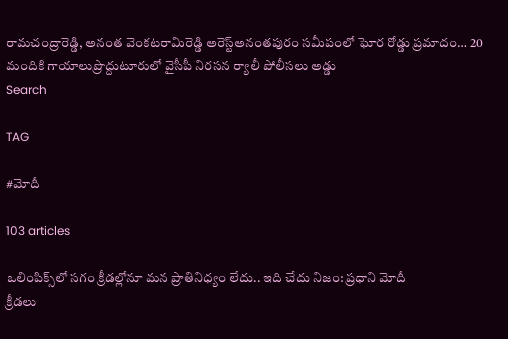రామచంద్రారెడ్డి, అనంత వెంకటరామిరెడ్డి అరెస్ట్‌అనంతపురం సమీపంలో ఘోర రోడ్డు ప్రమాదం… 20 మందికి గాయాలుప్రొద్దుటూరులో వైసీపీ నిరసన ర్యాలీ పోలీసలు అడ్డు
Search

TAG

#మోదీ

103 articles

ఒలింపిక్స్‌లో సగం క్రీడల్లోనూ మన ప్రాతినిధ్యం లేదు.. ఇది చేదు నిజం: ప్రధాని మోదీ
క్రీడలు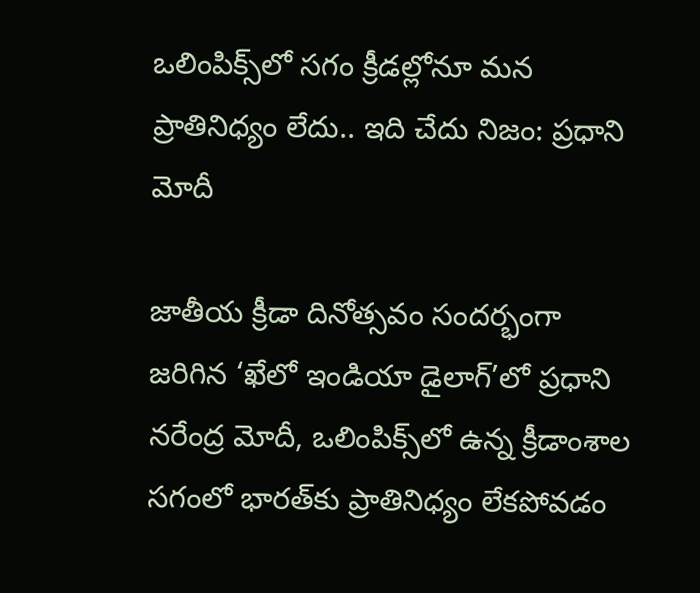ఒలింపిక్స్‌లో సగం క్రీడల్లోనూ మన ప్రాతినిధ్యం లేదు.. ఇది చేదు నిజం: ప్రధాని మోదీ

జాతీయ క్రీడా దినోత్సవం సందర్భంగా జరిగిన ‘ఖేలో ఇండియా డైలాగ్’లో ప్రధాని నరేంద్ర మోదీ, ఒలింపిక్స్‌లో ఉన్న క్రీడాంశాల సగంలో భారత్‌కు ప్రాతినిధ్యం లేకపోవడం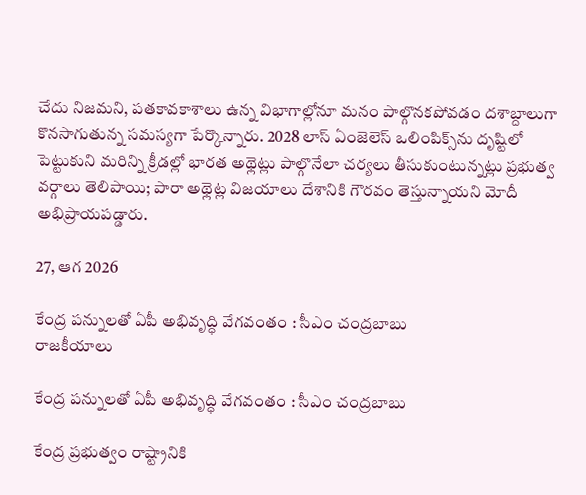చేదు నిజమని, పతకావకాశాలు ఉన్న విభాగాల్లోనూ మనం పాల్గొనకపోవడం దశాబ్దాలుగా కొనసాగుతున్న సమస్యగా పేర్కొన్నారు. 2028 లాస్ ఏంజెలెస్ ఒలింపిక్స్‌ను దృష్టిలో పెట్టుకుని మరిన్ని క్రీడల్లో భారత అథ్లెట్లు పాల్గొనేలా చర్యలు తీసుకుంటున్నట్లు ప్రభుత్వ వర్గాలు తెలిపాయి; పారా అథ్లెట్ల విజయాలు దేశానికి గౌరవం తెస్తున్నాయని మోదీ అభిప్రాయపడ్డారు.

27, ఆగ 2026

కేంద్ర పన్నులతో ఏపీ అభివృద్ధి వేగవంతం : సీఎం చంద్రబాబు
రాజకీయాలు

కేంద్ర పన్నులతో ఏపీ అభివృద్ధి వేగవంతం : సీఎం చంద్రబాబు

కేంద్ర ప్రభుత్వం రాష్ట్రానికి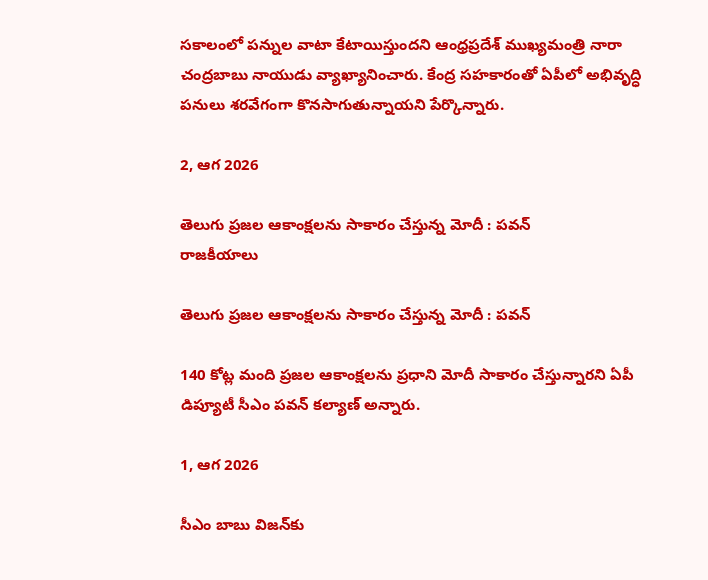సకాలంలో పన్నుల వాటా కేటాయిస్తుందని ఆంధ్రప్రదేశ్ ముఖ్యమంత్రి నారా చంద్రబాబు నాయుడు వ్యాఖ్యానించారు. కేంద్ర సహకారంతో ఏపీలో అభివృద్ధి పనులు శరవేగంగా కొనసాగుతున్నాయని పేర్కొన్నారు.

2, ఆగ 2026

తెలుగు ప్రజల ఆకాంక్షలను సాకారం చేస్తున్న మోదీ : పవన్‌
రాజకీయాలు

తెలుగు ప్రజల ఆకాంక్షలను సాకారం చేస్తున్న మోదీ : పవన్‌

140 కోట్ల మంది ప్రజల ఆకాంక్షలను ప్రధాని మోదీ సాకారం చేస్తున్నారని ఏపీ డిప్యూటీ సీఎం పవన్‌ కల్యాణ్‌ అన్నారు.

1, ఆగ 2026

సీఎం బాబు విజన్‌కు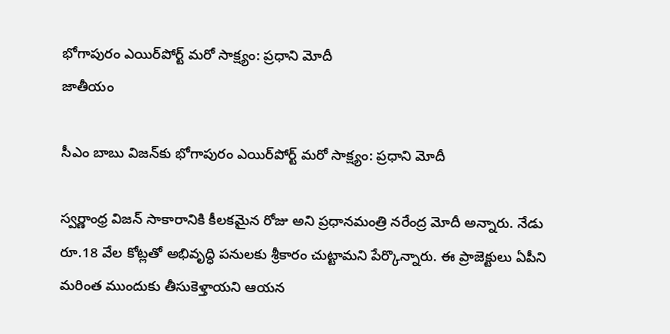భోగాపురం ఎయిర్‌పోర్ట్ మరో సాక్ష్యం: ప్రధాని మోదీ
జాతీయం

సీఎం బాబు విజన్‌కు భోగాపురం ఎయిర్‌పోర్ట్ మరో సాక్ష్యం: ప్రధాని మోదీ

స్వర్ణాంధ్ర విజన్‌ సాకారానికి కీలకమైన రోజు అని ప్రధానమంత్రి నరేంద్ర మోదీ అన్నారు. నేడు రూ.18 వేల కోట్లతో అభివృద్ధి పనులకు శ్రీకారం చుట్టామని పేర్కొన్నారు. ఈ ప్రాజెక్టులు ఏపీని మరింత ముందుకు తీసుకెళ్తాయని ఆయన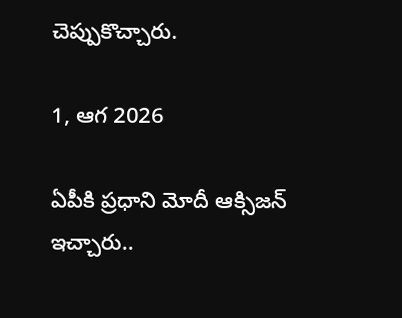చెప్పుకొచ్చారు.

1, ఆగ 2026

ఏపీకి ప్రధాని మోదీ ఆక్సిజన్‌ ఇచ్చారు..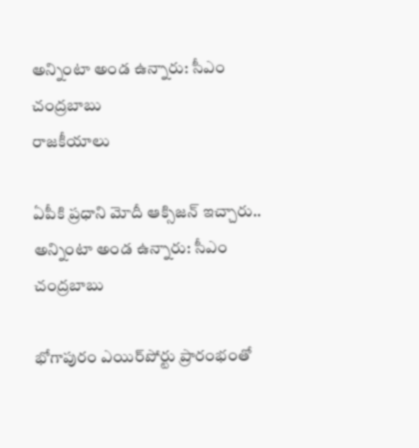అన్నింటా అండ ఉన్నారు: సీఎం చంద్రబాబు
రాజకీయాలు

ఏపీకి ప్రధాని మోదీ ఆక్సిజన్‌ ఇచ్చారు.. అన్నింటా అండ ఉన్నారు: సీఎం చంద్రబాబు

భోగాపురం ఎయిర్‌పోర్టు ప్రారంభంతో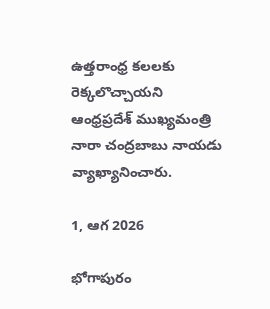ఉత్తరాంధ్ర కలలకు రెక్కలొచ్చాయని ఆంధ్రప్రదేశ్ ముఖ్యమంత్రి నారా చంద్రబాబు నాయడు వ్యాఖ్యానించారు.

1, ఆగ 2026

భోగాపురం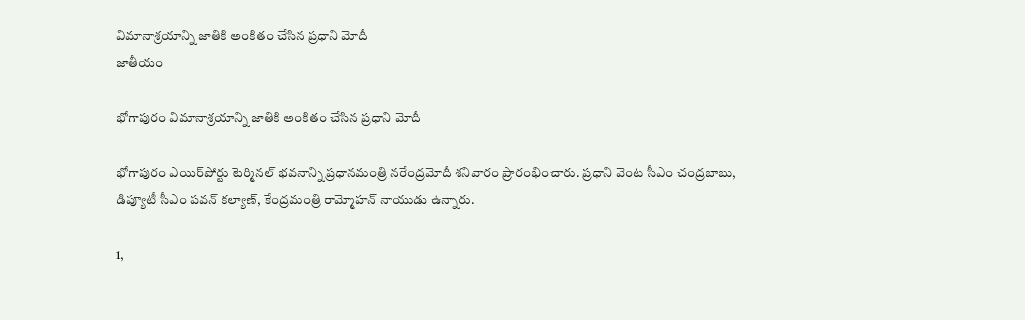విమానాశ్రయాన్ని జాతికి అంకితం చేసిన ప్రధాని మోదీ
జాతీయం

భోగాపురం విమానాశ్రయాన్ని జాతికి అంకితం చేసిన ప్రధాని మోదీ

భోగాపురం ఎయిర్‌పోర్టు టెర్మినల్‌ భవనాన్ని ప్రధానమంత్రి నరేంద్రమోదీ శనివారం ప్రారంభించారు. ప్రధాని వెంట సీఎం చంద్రబాబు, డిప్యూటీ సీఎం పవన్‌ కల్యాణ్, కేంద్రమంత్రి రామ్మోహన్‌ నాయుడు ఉన్నారు.

1,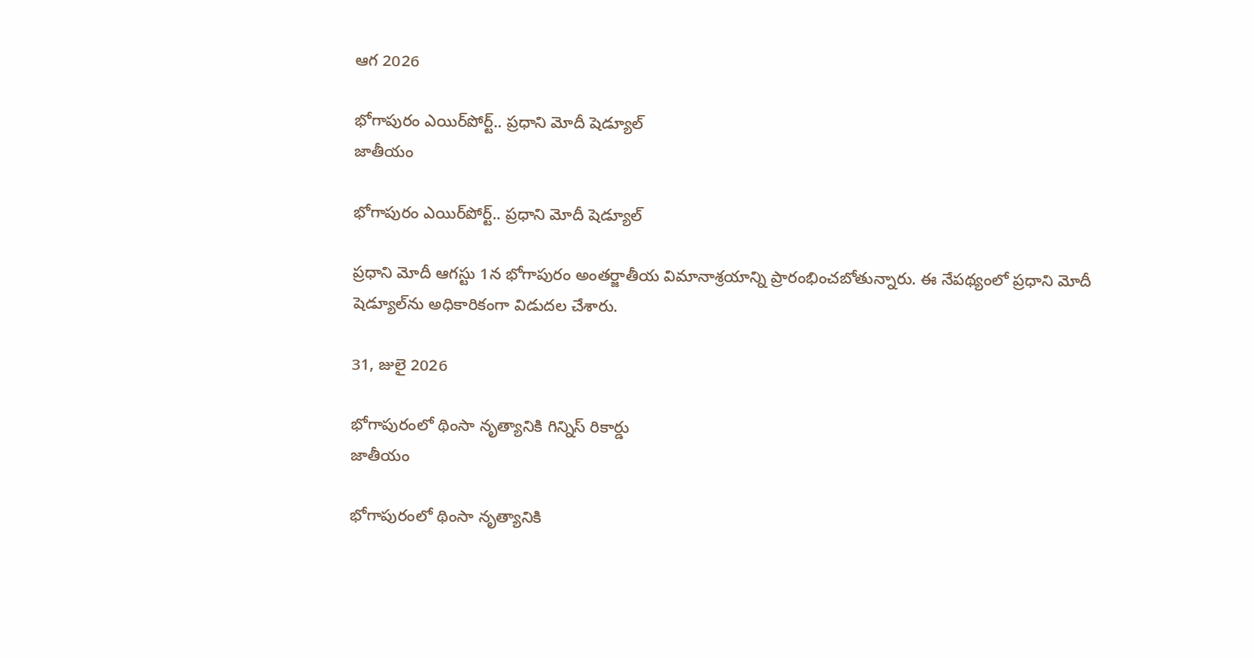ఆగ 2026

భోగాపురం ఎయిర్‌పోర్ట్‌.. ప్రధాని మోదీ షెడ్యూల్‌
జాతీయం

భోగాపురం ఎయిర్‌పోర్ట్‌.. ప్రధాని మోదీ షెడ్యూల్‌

ప్రధాని మోదీ ఆగస్టు 1న భోగాపురం అంతర్జాతీయ విమానాశ్రయాన్ని ప్రారంభించబోతున్నారు. ఈ నేపథ్యంలో ప్రధాని మోదీ షెడ్యూల్‌ను అధికారికంగా విడుదల చేశారు.

31, జులై 2026

భోగాపురంలో థింసా నృత్యానికి గిన్నిస్‌ రికార్డు
జాతీయం

భోగాపురంలో థింసా నృత్యానికి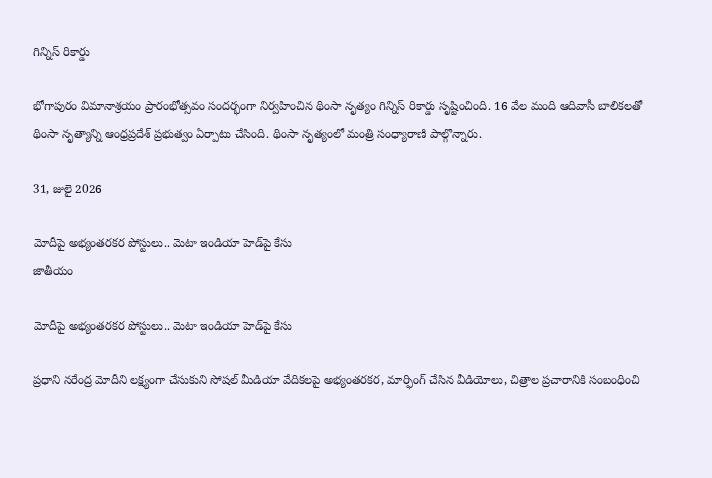గిన్నిస్‌ రికార్డు

భోగాపురం విమానాశ్రయం ప్రారంభోత్సవం సందర్భంగా నిర్వహించిన థింసా నృత్యం గిన్నిస్‌ రికార్డు సృష్టించింది. 16 వేల మంది ఆదివాసీ బాలికలతో థింసా నృత్యాన్ని ఆంధ్రప్రదేశ్ ప్రభుత్వం ఏర్పాటు చేసింది. థింసా నృత్యంలో మంత్రి సంధ్యారాణి పాల్గొన్నారు.

31, జులై 2026

మోదీపై అభ్యంతరకర పోస్టులు.. మెటా ఇండియా హెడ్‌పై కేసు
జాతీయం

మోదీపై అభ్యంతరకర పోస్టులు.. మెటా ఇండియా హెడ్‌పై కేసు

ప్రధాని నరేంద్ర మోదీని లక్ష్యంగా చేసుకుని సోషల్‌ మీడియా వేదికలపై అభ్యంతరకర, మార్ఫింగ్‌ చేసిన వీడియోలు, చిత్రాల ప్రచారానికి సంబంధించి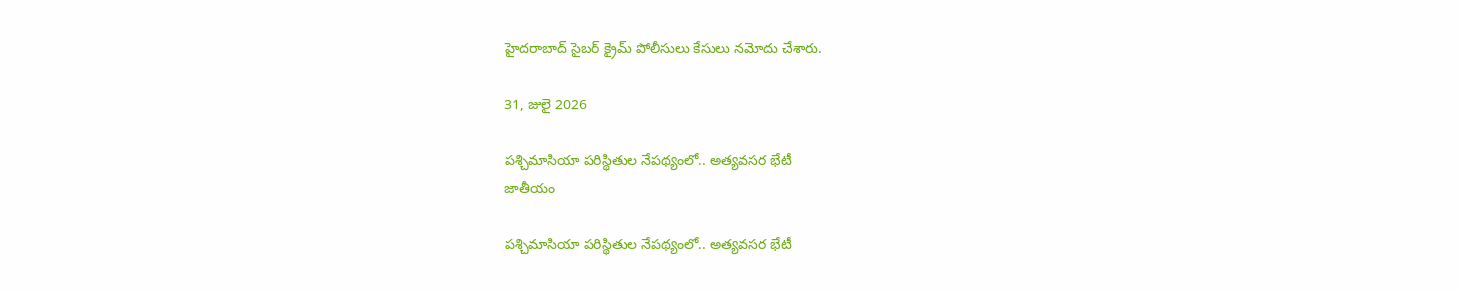హైదరాబాద్‌ సైబర్‌ క్రైమ్‌ పోలీసులు కేసులు నమోదు చేశారు.

31, జులై 2026

పశ్చిమాసియా పరిస్థితుల నేపథ్యంలో.. అత్యవసర భేటీ
జాతీయం

పశ్చిమాసియా పరిస్థితుల నేపథ్యంలో.. అత్యవసర భేటీ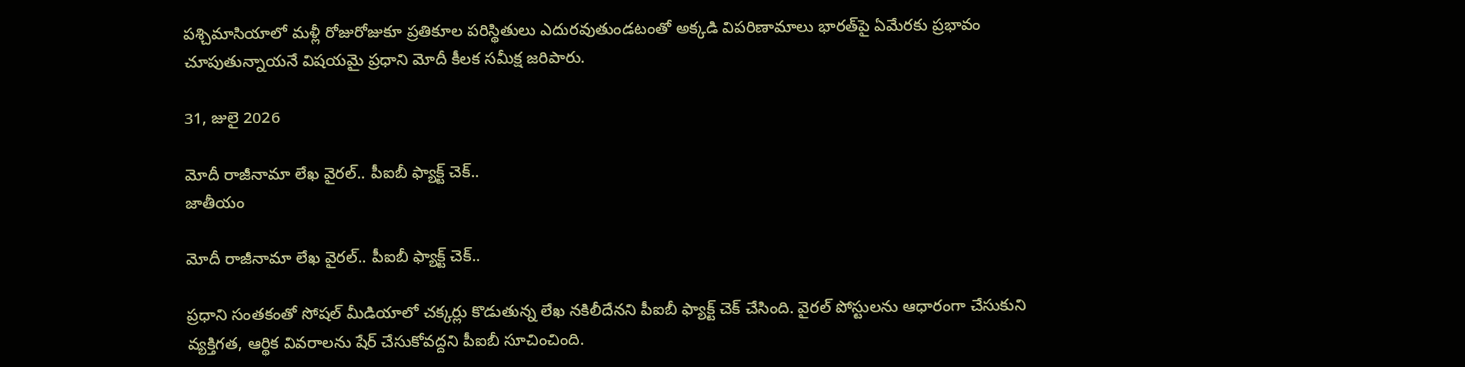పశ్చిమాసియాలో మళ్లీ రోజురోజుకూ ప్రతికూల పరిస్థితులు ఎదురవుతుండటంతో అక్కడి విపరిణామాలు భారత్‌పై ఏమేరకు ప్రభావం చూపుతున్నాయనే విషయమై ప్రధాని మోదీ కీలక సమీక్ష జరిపారు.

31, జులై 2026

మోదీ రాజీనామా లేఖ వైరల్.. పీఐబీ ఫ్యాక్ట్ చెక్..
జాతీయం

మోదీ రాజీనామా లేఖ వైరల్.. పీఐబీ ఫ్యాక్ట్ చెక్..

ప్రధాని సంతకంతో సోషల్ మీడియాలో చక్కర్లు కొడుతున్న లేఖ నకిలీదేనని పీఐబీ ఫ్యాక్ట్ చెక్ చేసింది. వైరల్ పోస్టులను ఆధారంగా చేసుకుని వ్యక్తిగత, ఆర్థిక వివరాలను షేర్ చేసుకోవద్దని పీఐబీ సూచించింది.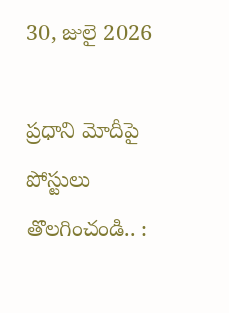30, జులై 2026

ప్రధాని మోదీపై పోస్టులు తొలగించండి.. :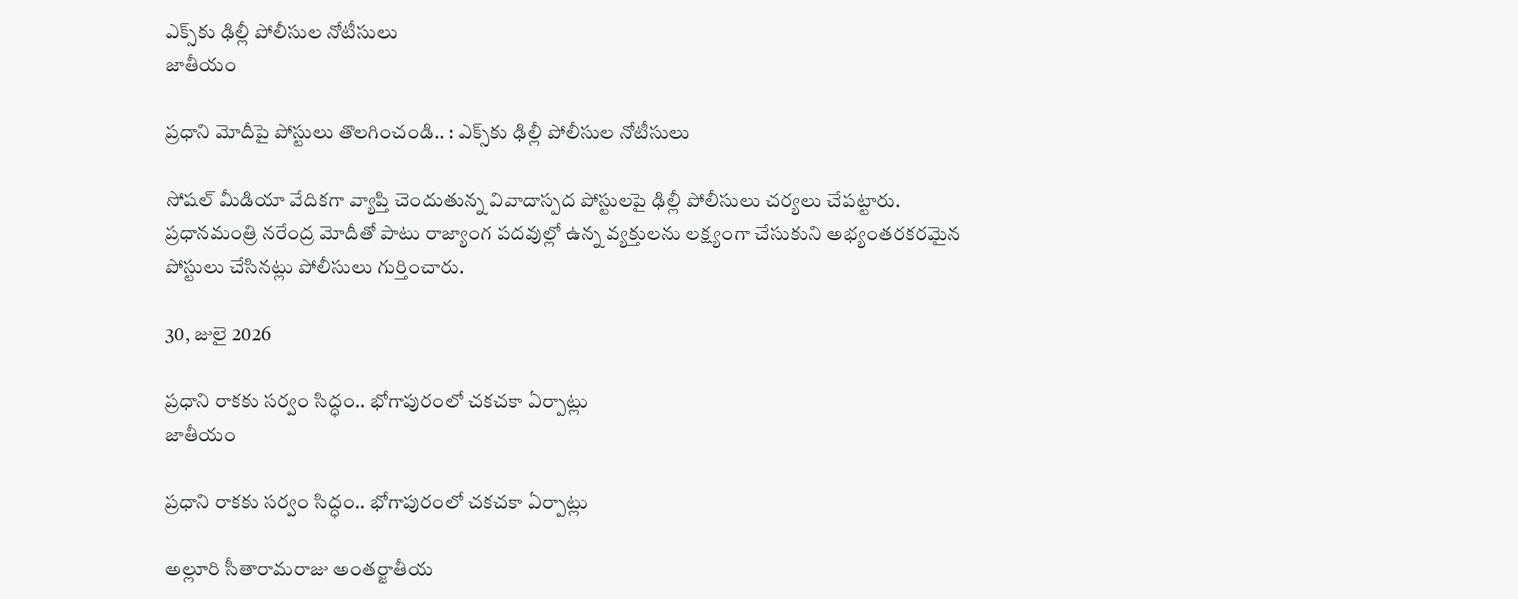ఎక్స్‌కు ఢిల్లీ పోలీసుల నోటీసులు
జాతీయం

ప్రధాని మోదీపై పోస్టులు తొలగించండి.. : ఎక్స్‌కు ఢిల్లీ పోలీసుల నోటీసులు

సోషల్ మీడియా వేదికగా వ్యాప్తి చెందుతున్న వివాదాస్పద పోస్టులపై ఢిల్లీ పోలీసులు చర్యలు చేపట్టారు. ప్రధానమంత్రి నరేంద్ర మోదీతో పాటు రాజ్యాంగ పదవుల్లో ఉన్న వ్యక్తులను లక్ష్యంగా చేసుకుని అభ్యంతరకరమైన పోస్టులు చేసినట్లు పోలీసులు గుర్తించారు.

30, జులై 2026

ప్రధాని రాకకు సర్వం సిద్ధం.. భోగాపురంలో చకచకా ఏర్పాట్లు
జాతీయం

ప్రధాని రాకకు సర్వం సిద్ధం.. భోగాపురంలో చకచకా ఏర్పాట్లు

అల్లూరి సీతారామరాజు అంతర్జాతీయ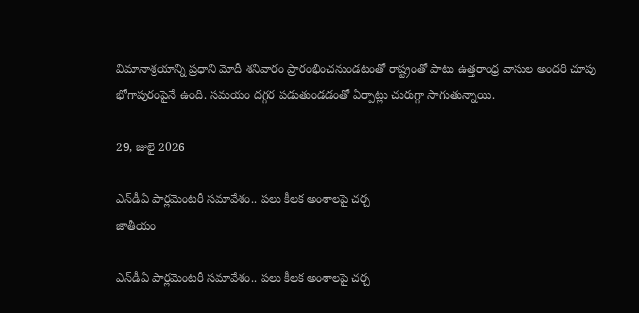విమానాశ్రయాన్ని ప్రధాని మోదీ శనివారం ప్రారంభించనుండటంతో రాష్ట్రంతో పాటు ఉత్తరాంధ్ర వాసుల అందరి చూపు భోగాపురంపైనే ఉంది. సమయం దగ్గర పడుతుండడంతో ఏర్పాట్లు చురుగ్గా సాగుతున్నాయి.

29, జులై 2026

ఎన్‌డీఏ పార్లమెంటరీ సమావేశం.. పలు కీలక అంశాలపై చర్చ
జాతీయం

ఎన్‌డీఏ పార్లమెంటరీ సమావేశం.. పలు కీలక అంశాలపై చర్చ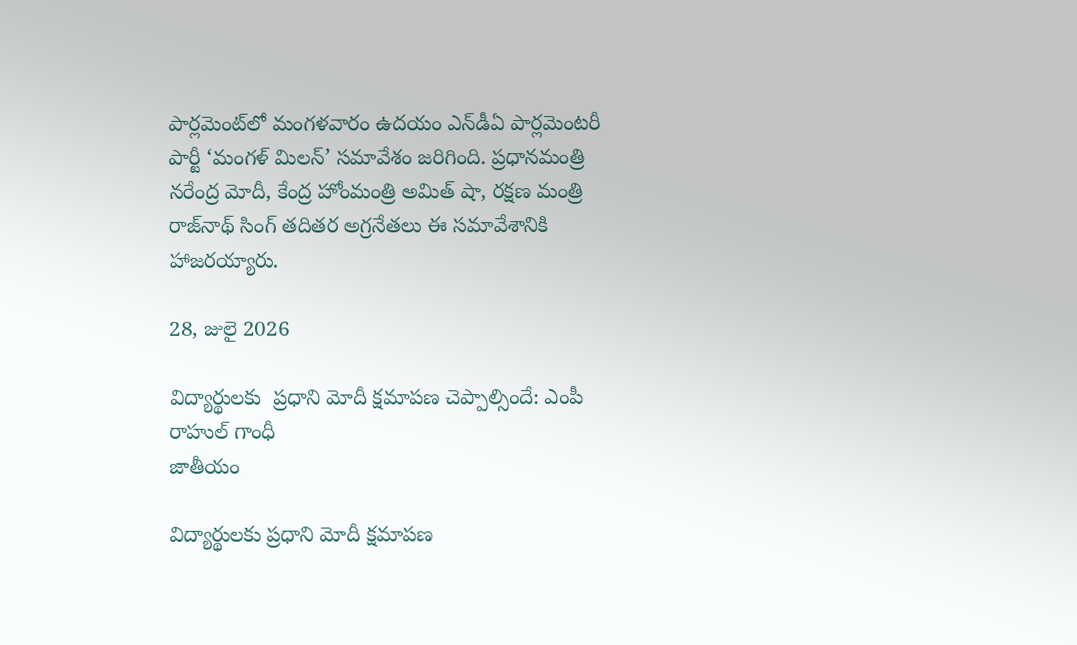పార్లమెంట్‌లో మంగళవారం ఉదయం ఎన్‌డీఏ పార్లమెంటరీ పార్టీ ‘మంగళ్ మిలన్’ సమావేశం జరిగింది. ప్రధానమంత్రి నరేంద్ర మోదీ, కేంద్ర హోంమంత్రి అమిత్ షా, రక్షణ మంత్రి రాజ్‌నాథ్ సింగ్ తదితర అగ్రనేతలు ఈ సమావేశానికి హాజరయ్యారు.

28, జులై 2026

విద్యార్థులకు  ప్రధాని మోదీ క్షమాపణ చెప్పాల్సిందే: ఎంపీ రాహుల్ గాంధీ
జాతీయం

విద్యార్థులకు ప్రధాని మోదీ క్షమాపణ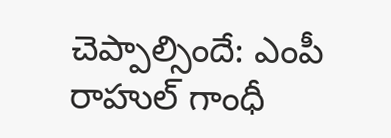చెప్పాల్సిందే: ఎంపీ రాహుల్ గాంధీ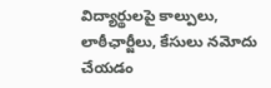విద్యార్థులపై కాల్పులు, లాఠీఛార్జీలు, కేసులు నమోదు చేయడం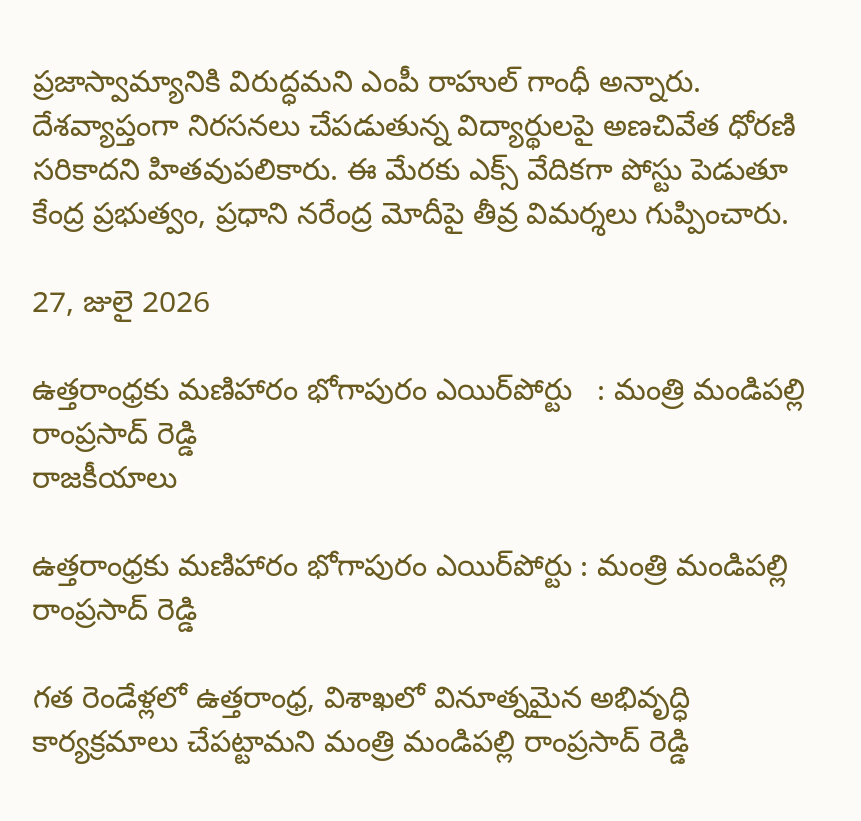ప్రజాస్వామ్యానికి విరుద్ధమని ఎంపీ రాహుల్ గాంధీ అన్నారు. దేశవ్యాప్తంగా నిరసనలు చేపడుతున్న విద్యార్థులపై అణచివేత ధోరణి సరికాదని హితవుపలికారు. ఈ మేరకు ఎక్స్ వేదికగా పోస్టు పెడుతూ కేంద్ర ప్రభుత్వం, ప్రధాని నరేంద్ర మోదీపై తీవ్ర విమర్శలు గుప్పించారు.

27, జులై 2026

ఉత్తరాంధ్రకు మణిహారం భోగాపురం ఎయిర్‌పోర్టు   : మంత్రి మండిపల్లి రాంప్రసాద్ రెడ్డి
రాజకీయాలు

ఉత్తరాంధ్రకు మణిహారం భోగాపురం ఎయిర్‌పోర్టు : మంత్రి మండిపల్లి రాంప్రసాద్ రెడ్డి

గత రెండేళ్లలో ఉత్తరాంధ్ర, విశాఖలో వినూత్నమైన అభివృద్ధి కార్యక్రమాలు చేపట్టామని మంత్రి మండిపల్లి రాంప్రసాద్ రెడ్డి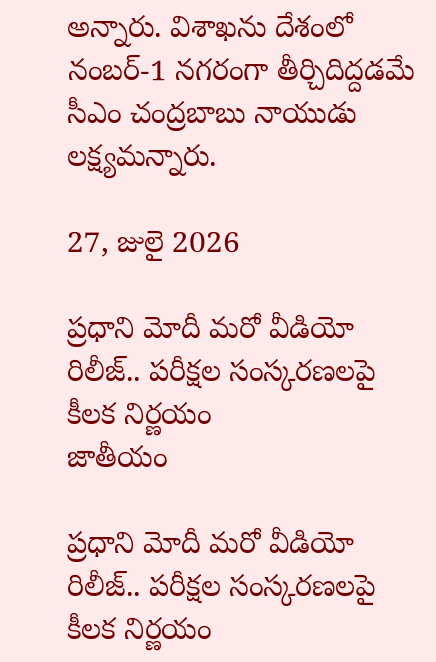అన్నారు. విశాఖను దేశంలో నంబర్-1 నగరంగా తీర్చిదిద్దడమే సీఎం చంద్రబాబు నాయుడు లక్ష్యమన్నారు.

27, జులై 2026

ప్రధాని మోదీ మరో వీడియో రిలీజ్.. పరీక్షల సంస్కరణలపై కీలక నిర్ణయం
జాతీయం

ప్రధాని మోదీ మరో వీడియో రిలీజ్.. పరీక్షల సంస్కరణలపై కీలక నిర్ణయం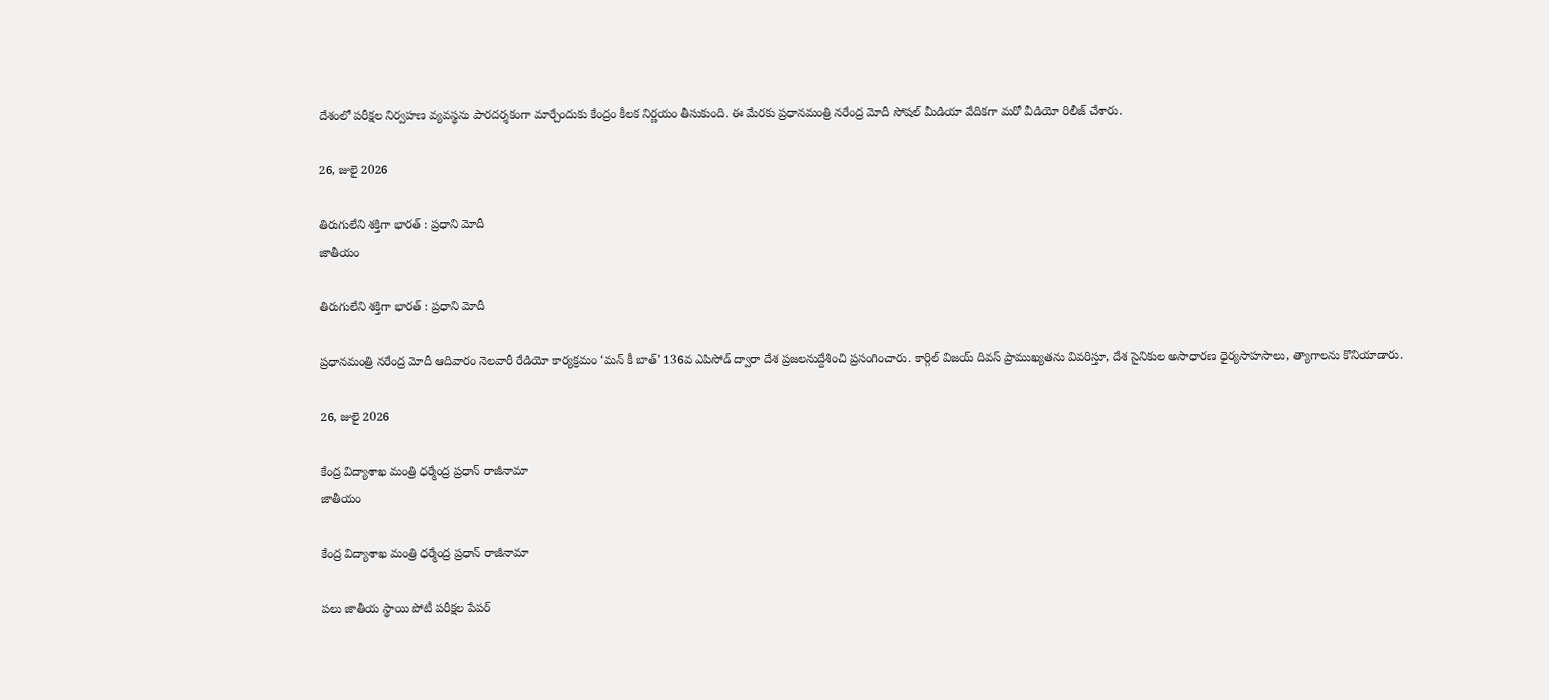దేశంలో పరీక్షల నిర్వహణ వ్యవస్థను పారదర్శకంగా మార్చేందుకు కేంద్రం కీలక నిర్ణయం తీసుకుంది. ఈ మేరకు ప్రధానమంత్రి నరేంద్ర మోదీ సోషల్ మీడియా వేదికగా మరో వీడియో రిలీజ్ చేశారు.

26, జులై 2026

తిరుగులేని శక్తిగా భారత్ : ప్రధాని మోదీ
జాతీయం

తిరుగులేని శక్తిగా భారత్ : ప్రధాని మోదీ

ప్రధానమంత్రి నరేంద్ర మోదీ ఆదివారం నెలవారీ రేడియో కార్యక్రమం ‘మన్ కీ బాత్’ 136వ ఎపిసోడ్‌ ద్వారా దేశ ప్రజలనుద్దేశించి ప్రసంగించారు. కార్గిల్ విజయ్ దివస్ ప్రాముఖ్యతను వివరిస్తూ, దేశ సైనికుల అసాధారణ ధైర్యసాహసాలు, త్యాగాలను కొనియాడారు.

26, జులై 2026

కేంద్ర విద్యాశాఖ మంత్రి ధర్మేంద్ర ప్రధాన్ రాజీనామా
జాతీయం

కేంద్ర విద్యాశాఖ మంత్రి ధర్మేంద్ర ప్రధాన్ రాజీనామా

పలు జాతీయ స్థాయి పోటీ పరీక్షల పేపర్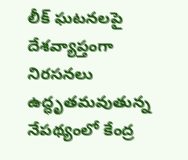లీక్ ఘటనలపై దేశవ్యాప్తంగా నిరసనలు ఉద్ధృతమవుతున్న నేపథ్యంలో కేంద్ర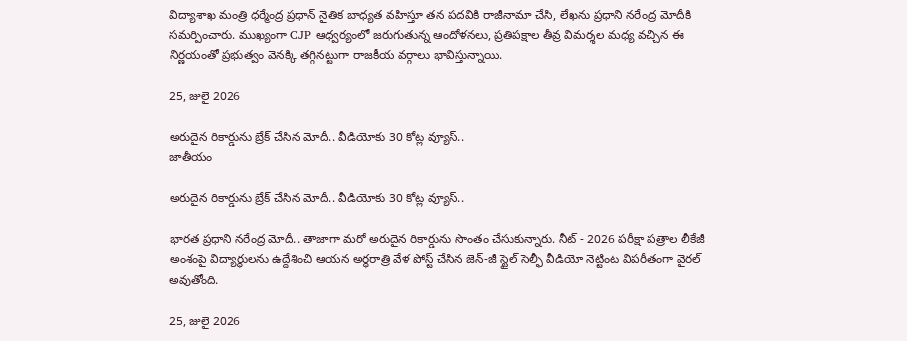విద్యాశాఖ మంత్రి ధర్మేంద్ర ప్రధాన్ నైతిక బాధ్యత వహిస్తూ తన పదవికి రాజీనామా చేసి, లేఖను ప్రధాని నరేంద్ర మోదీకి సమర్పించారు. ముఖ్యంగా CJP ఆధ్వర్యంలో జరుగుతున్న ఆందోళనలు, ప్రతిపక్షాల తీవ్ర విమర్శల మధ్య వచ్చిన ఈ నిర్ణయంతో ప్రభుత్వం వెనక్కి తగ్గినట్టుగా రాజకీయ వర్గాలు భావిస్తున్నాయి.

25, జులై 2026

అరుదైన రికార్డును బ్రేక్‌ చేసిన మోదీ.. వీడియోకు 30 కోట్ల వ్యూస్‌..
జాతీయం

అరుదైన రికార్డును బ్రేక్‌ చేసిన మోదీ.. వీడియోకు 30 కోట్ల వ్యూస్‌..

భారత ప్రధాని నరేంద్ర మోదీ.. తాజాగా మరో అరుదైన రికార్డును సొంతం చేసుకున్నారు. నీట్ - 2026 పరీక్షా పత్రాల లీకేజీ అంశంపై విద్యార్థులను ఉద్దేశించి ఆయన అర్ధరాత్రి వేళ పోస్ట్ చేసిన జెన్-జీ స్టైల్ సెల్ఫీ వీడియో నెట్టింట విపరీతంగా వైరల్ అవుతోంది.

25, జులై 2026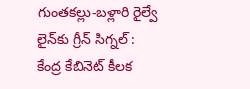గుంతకల్లు-బళ్లారి రైల్వే లైన్‌కు గ్రీన్ సిగ్నల్ :  కేంద్ర కేబినెట్ కీలక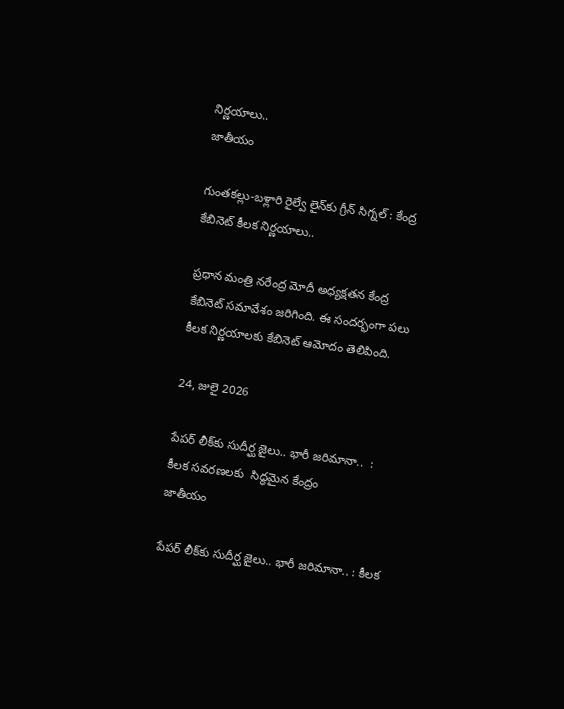నిర్ణయాలు..
జాతీయం

గుంతకల్లు-బళ్లారి రైల్వే లైన్‌కు గ్రీన్ సిగ్నల్ : కేంద్ర కేబినెట్ కీలక నిర్ణయాలు..

ప్రధాన మంత్రి నరేంద్ర మోదీ అధ్యక్షతన కేంద్ర కేబినెట్ సమావేశం జరిగింది. ఈ సందర్భంగా పలు కీలక నిర్ణయాలకు కేబినెట్ ఆమోదం తెలిపింది.

24, జులై 2026

పేపర్‌ లీక్‌కు సుదీర్ఘ జైలు.. భారీ జరిమానా..  : కీలక సవరణలకు  సిద్ధమైన కేంద్రం
జాతీయం

పేపర్‌ లీక్‌కు సుదీర్ఘ జైలు.. భారీ జరిమానా.. : కీలక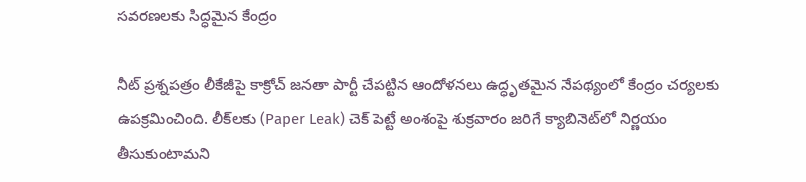సవరణలకు సిద్ధమైన కేంద్రం

నీట్‌ ప్రశ్నపత్రం లీకేజీపై కాక్రోచ్‌ జనతా పార్టీ చేపట్టిన ఆందోళనలు ఉద్ధృతమైన నేపథ్యంలో కేంద్రం చర్యలకు ఉపక్రమించింది. లీక్‌లకు (Paper Leak) చెక్‌ పెట్టే అంశంపై శుక్రవారం జరిగే క్యాబినెట్‌లో నిర్ణయం తీసుకుంటామని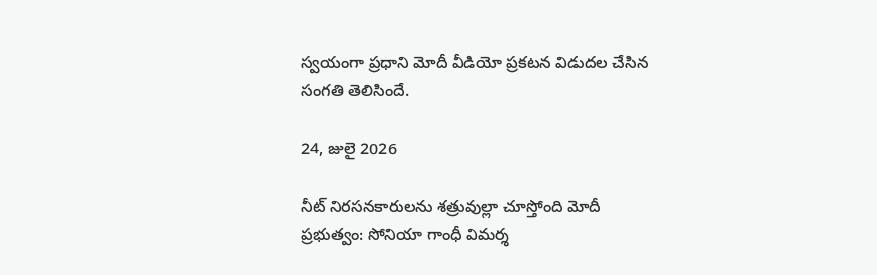స్వయంగా ప్రధాని మోదీ వీడియో ప్రకటన విడుదల చేసిన సంగతి తెలిసిందే.

24, జులై 2026

నీట్‌ నిరసనకారులను శత్రువుల్లా చూస్తోంది మోదీ ప్రభుత్వం: సోనియా గాంధీ విమర్శ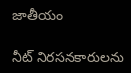జాతీయం

నీట్‌ నిరసనకారులను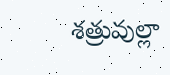శత్రువుల్లా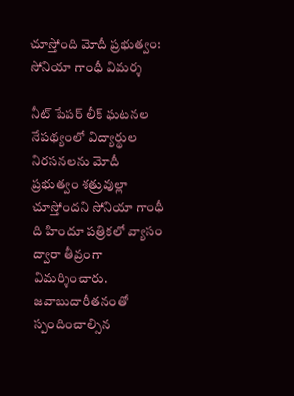చూస్తోంది మోదీ ప్రభుత్వం: సోనియా గాంధీ విమర్శ

నీట్‌ పేపర్‌ లీక్‌ ఘటనల నేపథ్యంలో విద్యార్థుల నిరసనలను మోదీ ప్రభుత్వం శత్రువుల్లా చూస్తోందని సోనియా గాంధీ ది హిందూ పత్రికలో వ్యాసం ద్వారా తీవ్రంగా విమర్శించారు. జవాబుదారీతనంతో స్పందించాల్సిన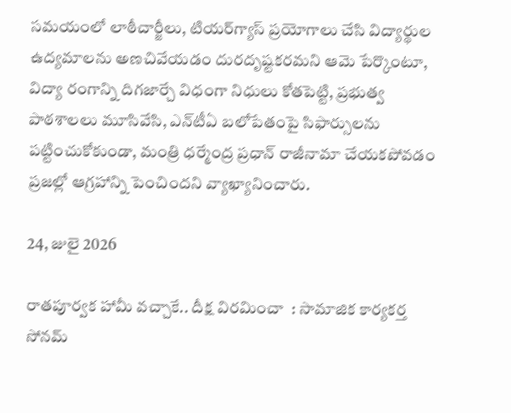సమయంలో లాఠీచార్జీలు, టియర్‌గ్యాస్‌ ప్రయోగాలు చేసి విద్యార్థుల ఉద్యమాలను అణచివేయడం దురదృష్టకరమని ఆమె పేర్కొంటూ, విద్యా రంగాన్ని దిగజార్చే విధంగా నిధులు కోతపెట్టి, ప్రభుత్వ పాఠశాలలు మూసివేసి, ఎన్‌టీఏ బలోపేతంపై సిఫార్సులను పట్టించుకోకుండా, మంత్రి ధర్మేంద్ర ప్రధాన్‌ రాజీనామా చేయకపోవడం ప్రజల్లో ఆగ్రహాన్ని పెంచిందని వ్యాఖ్యానించారు.

24, జులై 2026

రాతపూర్వక హామీ వచ్చాకే.. దీక్ష విరమించా  : సామాజిక కార్యకర్త సోనమ్‌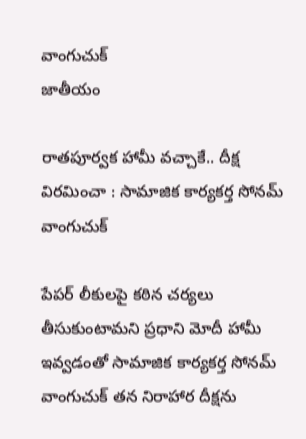వాంగుచుక్‌
జాతీయం

రాతపూర్వక హామీ వచ్చాకే.. దీక్ష విరమించా : సామాజిక కార్యకర్త సోనమ్‌ వాంగుచుక్‌

పేపర్‌ లీకులపై కఠిన చర్యలు తీసుకుంటామని ప్రధాని మోదీ హామీ ఇవ్వడంతో సామాజిక కార్యకర్త సోనమ్‌ వాంగుచుక్‌ తన నిరాహార దీక్షను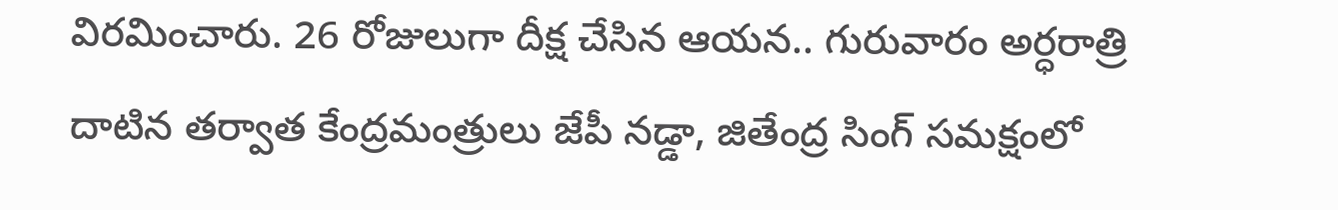విరమించారు. 26 రోజులుగా దీక్ష చేసిన ఆయన.. గురువారం అర్ధరాత్రి దాటిన తర్వాత కేంద్రమంత్రులు జేపీ నడ్డా, జితేంద్ర సింగ్‌ సమక్షంలో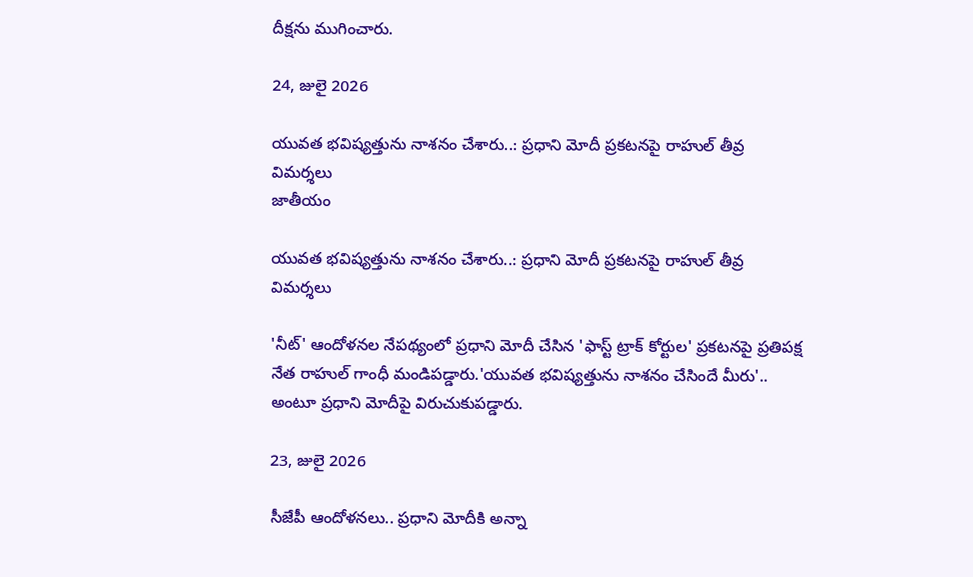దీక్షను ముగించారు.

24, జులై 2026

యువత భవిష్యత్తును నాశనం చేశారు..: ప్రధాని మోదీ ప్రకటనపై రాహుల్ తీవ్ర విమర్శలు
జాతీయం

యువత భవిష్యత్తును నాశనం చేశారు..: ప్రధాని మోదీ ప్రకటనపై రాహుల్ తీవ్ర విమర్శలు

'నీట్' ఆందోళనల నేపథ్యంలో ప్రధాని మోదీ చేసిన 'ఫాస్ట్ ట్రాక్ కోర్టుల' ప్రకటనపై ప్రతిపక్ష నేత రాహుల్ గాంధీ మండిపడ్డారు.'యువత భవిష్యత్తును నాశనం చేసిందే మీరు'.. అంటూ ప్రధాని మోదీపై విరుచుకుపడ్డారు.

23, జులై 2026

సీజేపీ ఆందోళనలు.. ప్రధాని మోదీకి అన్నా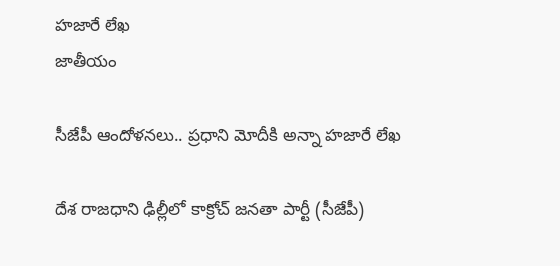హజారే లేఖ
జాతీయం

సీజేపీ ఆందోళనలు.. ప్రధాని మోదీకి అన్నా హజారే లేఖ

దేశ రాజధాని ఢిల్లీలో కాక్రోచ్‌ జనతా పార్టీ (సీజేపీ)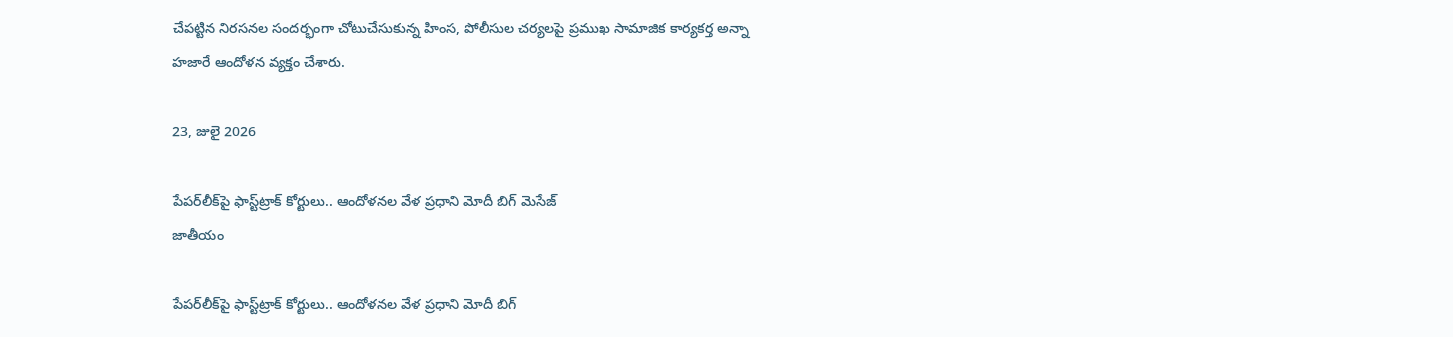చేపట్టిన నిరసనల సందర్భంగా చోటుచేసుకున్న హింస, పోలీసుల చర్యలపై ప్రముఖ సామాజిక కార్యకర్త అన్నా హజారే ఆందోళన వ్యక్తం చేశారు.

23, జులై 2026

పేపర్‌లీక్‌పై ఫాస్ట్‌ట్రాక్‌ కోర్టులు.. ఆందోళనల వేళ ప్రధాని మోదీ బిగ్‌ మెసేజ్‌
జాతీయం

పేపర్‌లీక్‌పై ఫాస్ట్‌ట్రాక్‌ కోర్టులు.. ఆందోళనల వేళ ప్రధాని మోదీ బిగ్‌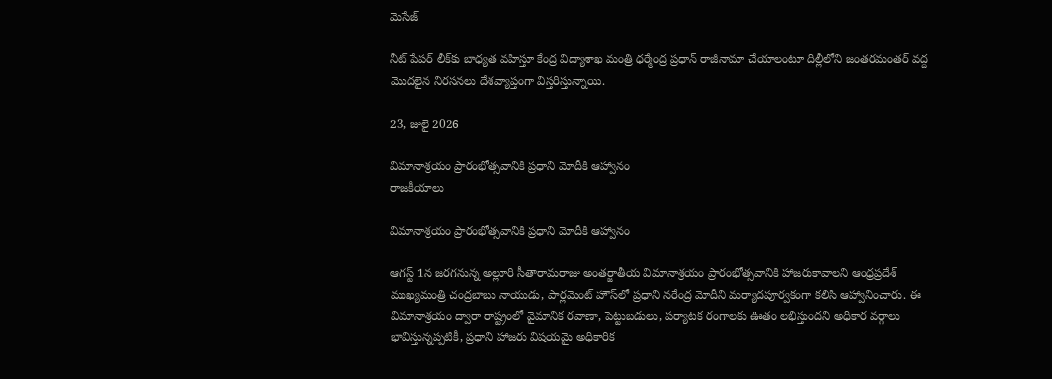మెసేజ్‌

నీట్‌ పేపర్ లీక్‌కు బాధ్యత వహిస్తూ కేంద్ర విద్యాశాఖ మంత్రి ధర్మేంద్ర ప్రధాన్ రాజీనామా చేయాలంటూ దిల్లీలోని జంతరమంతర్‌ వద్ద మొదలైన నిరసనలు దేశవ్యాప్తంగా విస్తరిస్తున్నాయి.

23, జులై 2026

విమానాశ్రయం ప్రారంభోత్సవానికి ప్రధాని మోదీకి ఆహ్వానం
రాజకీయాలు

విమానాశ్రయం ప్రారంభోత్సవానికి ప్రధాని మోదీకి ఆహ్వానం

ఆగస్ట్ 1న జరగనున్న అల్లూరి సీతారామరాజు అంతర్జాతీయ విమానాశ్రయం ప్రారంభోత్సవానికి హాజరుకావాలని ఆంధ్రప్రదేశ్ ముఖ్యమంత్రి చంద్రబాబు నాయుడు, పార్లమెంట్ హౌస్‌లో ప్రధాని నరేంద్ర మోదీని మర్యాదపూర్వకంగా కలిసి ఆహ్వానించారు. ఈ విమానాశ్రయం ద్వారా రాష్ట్రంలో వైమానిక రవాణా, పెట్టుబడులు, పర్యాటక రంగాలకు ఊతం లభిస్తుందని అధికార వర్గాలు భావిస్తున్నప్పటికీ, ప్రధాని హాజరు విషయమై అధికారిక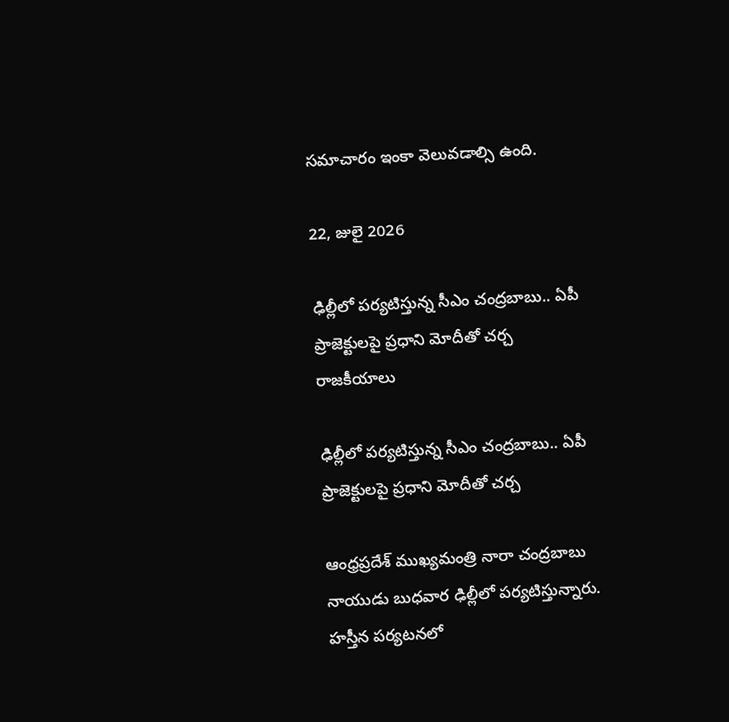సమాచారం ఇంకా వెలువడాల్సి ఉంది.

22, జులై 2026

ఢిల్లీలో పర్యటిస్తున్న సీఎం చంద్రబాబు.. ఏపీ  ప్రాజెక్టులపై ప్రధాని మోదీతో చర్చ
రాజకీయాలు

ఢిల్లీలో పర్యటిస్తున్న సీఎం చంద్రబాబు.. ఏపీ ప్రాజెక్టులపై ప్రధాని మోదీతో చర్చ

ఆంధ్రప్రదేశ్ ముఖ్యమంత్రి నారా చంద్రబాబు నాయుడు బుధవార ఢిల్లీలో పర్యటిస్తున్నారు. హస్తీన పర్యటనలో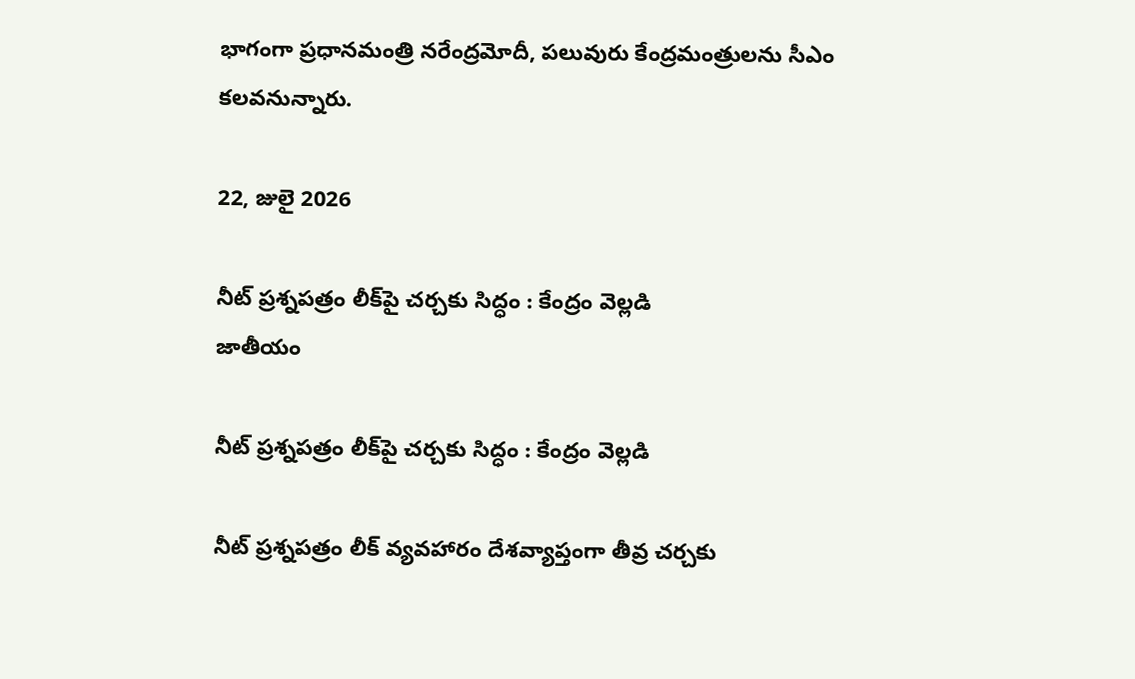భాగంగా ప్రధానమంత్రి నరేంద్రమోదీ, పలువురు కేంద్రమంత్రులను సీఎం కలవనున్నారు.

22, జులై 2026

నీట్ ప్రశ్నపత్రం లీక్‌పై చర్చకు సిద్ధం : కేంద్రం వెల్లడి
జాతీయం

నీట్ ప్రశ్నపత్రం లీక్‌పై చర్చకు సిద్ధం : కేంద్రం వెల్లడి

నీట్ ప్రశ్నపత్రం లీక్ వ్యవహారం దేశవ్యాప్తంగా తీవ్ర చర్చకు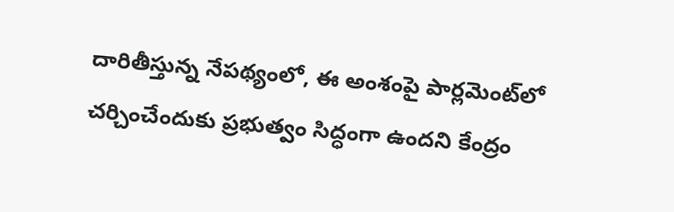దారితీస్తున్న నేపథ్యంలో, ఈ అంశంపై పార్లమెంట్‌లో చర్చించేందుకు ప్రభుత్వం సిద్ధంగా ఉందని కేంద్రం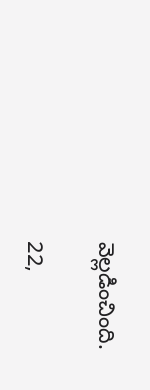వెల్లడించింది.

22,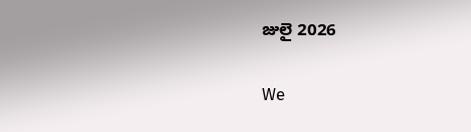జులై 2026

We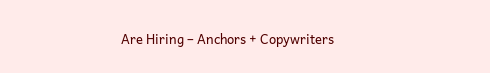Are Hiring – Anchors + Copywriters